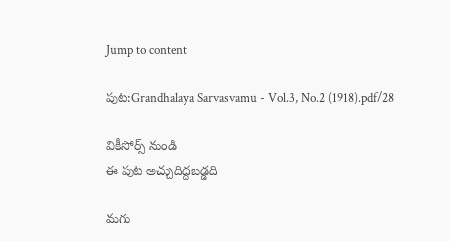Jump to content

పుట:Grandhalaya Sarvasvamu - Vol.3, No.2 (1918).pdf/28

వికీసోర్స్ నుండి
ఈ పుట అచ్చుదిద్దబడ్డది

మగు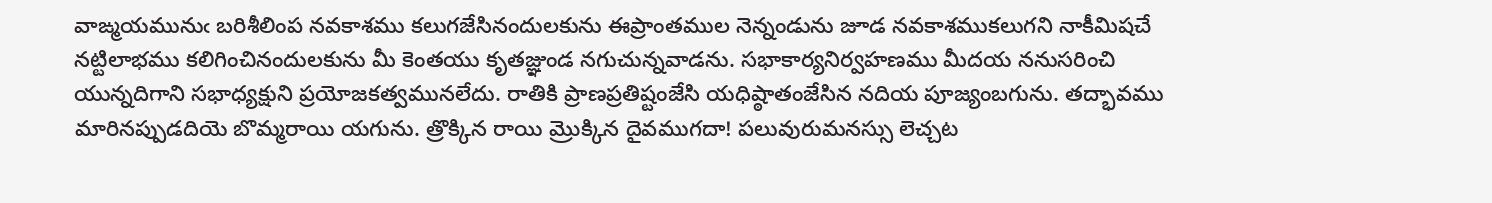వాఙ్మయమునుఁ బరిశీలింప నవకాశము కలుగజేసినందులకును ఈప్రాంతముల నెన్నండును జూడ నవకాశముకలుగని నాకీమిషచే నట్టిలాభము కలిగించినందులకును మీ కెంతయు కృతజ్ఞుండ నగుచున్నవాడను. సభాకార్యనిర్వహణము మీదయ ననుసరించి యున్నదిగాని సభాధ్యక్షుని ప్రయోజకత్వమునలేదు. రాతికి ప్రాణప్రతిష్టంజేసి యధిష్ఠాతంజేసిన నదియ పూజ్యంబగును. తద్భావము మారినప్పుడదియె బొమ్మరాయి యగును. త్రొక్కిన రాయి మ్రొక్కిన దైవముగదా! పలువురుమనస్సు లెచ్చట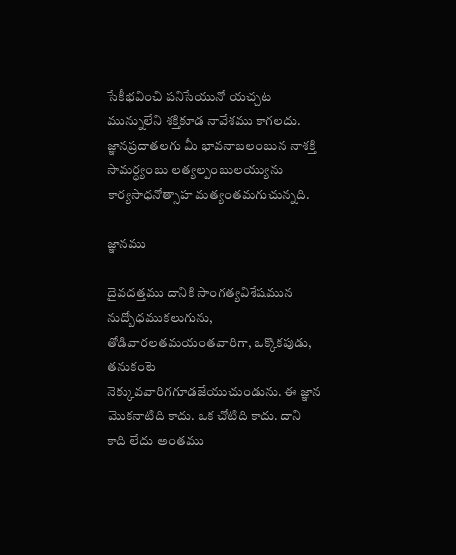సేకీభవించి పనిసేయునో యచ్చట మున్నులేని శక్తికూడ నావేశము కాగలదు. జ్ఞానప్రదాతలగు మీ భావనాబలంబున నాశక్తి సామర్ధ్యంబు లత్యల్పంబులయ్యును కార్యసాధనోత్సాహ మత్యంతమగుచున్నది.

జ్ఞానము

దైవదత్తము దానికి సాంగత్యవిశేషమున నుద్బోధముకలుగును, తోడివారలతమయంతవారిగా, ఒక్కొకపుడు, తనుకంటె నెక్కువవారిగగూడజేయుచుండును. ఈ జ్ఞాన మొకనాటిది కాదు. ఒక చోటిది కాదు. దాని కాది లేదు అంతము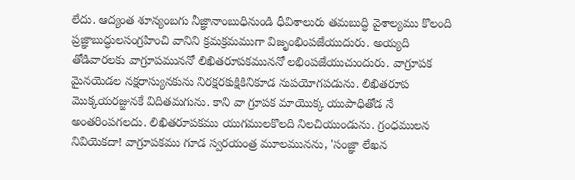లేదు. ఆద్యంత శూన్యంబగు నీజ్ఞానాంబుధినుండి ధీవిశాలురు తమబుద్ధి వైశాల్యము కొలంది ప్రజ్ఞాబుద్ధులసంగ్రహించి వానిని క్రమక్రమముగా విజృంభింపజేయుదురు. అయ్యది తోడివారలకు వాగ్రూపముననో లిఖితరూపకముననో లభింపజేయుచుందురు. వాగ్రూపక మైనయెడల నక్షరాస్యునకును నిరక్షరకుక్షికినికూడ నుపయోగపడును. లిఖితరూప మొక్కయరజ్జునకే విదితమగును. కాని వా గ్రూపక మాయొక్క యుపాధితోడ నే అంతరింపగలదు. లిఖితరూపకము యుగములకొలది నిలచియుండును. గ్రంధములన నివియెకదా! వాగ్రూపకము గూడ స్వరయంత్ర మూలమునను, 'సంజ్ఞా లేఖన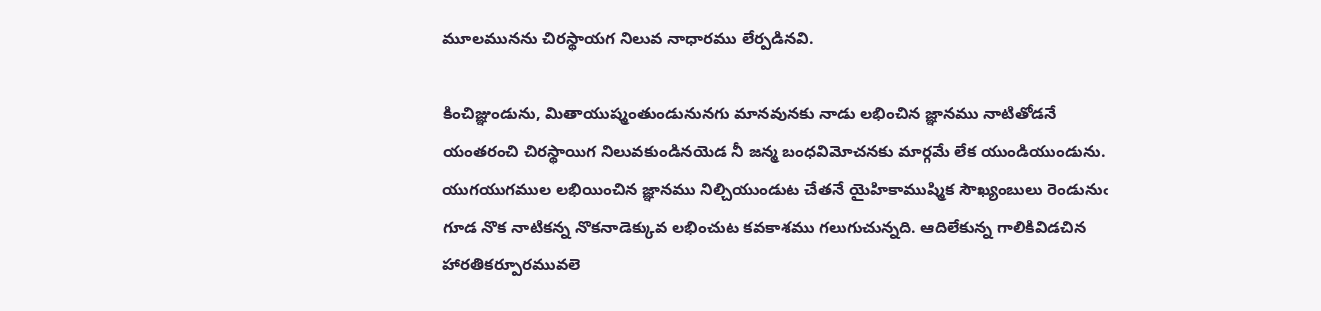మూలమునను చిరస్థాయగ నిలువ నాధారము లేర్పడినవి.

కించిజ్ఞుండును, మితాయుష్మంతుండునునగు మానవునకు నాడు లభించిన జ్ఞానము నాటితోడనే యంతరంచి చిరస్థాయిగ నిలువకుండినయెడ నీ జన్మ బంధవిమోచనకు మార్గమే లేక యుండియుండును. యుగయుగముల లభియించిన జ్ఞానము నిల్చియుండుట చేతనే యైహికాముష్మిక సౌఖ్యంబులు రెండునుఁ గూడ నొక నాటికన్న నొకనాడెక్కువ లభించుట కవకాశము గలుగుచున్నది. ఆదిలేకున్న గాలికివిడచిన హారతికర్పూరమువలె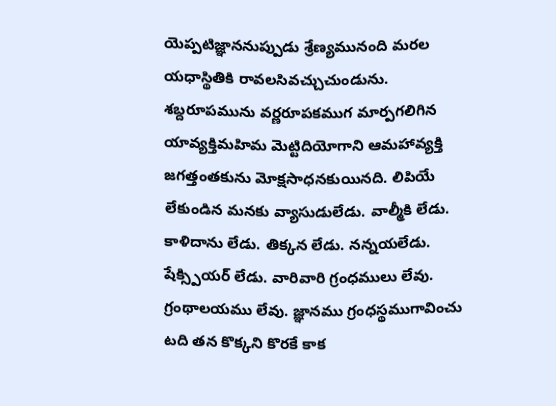యెప్పటిజ్ఞాననుప్పుడు శ్రేణ్యమునంది మరల యధాస్థితికి రావలసివచ్చుచుండును. శబ్దరూపమును వర్ణరూపకముగ మార్పగలిగిన యావ్యక్తిమహిమ మెట్టిదియోగాని ఆమహావ్యక్తి జగత్తంతకును మోక్షసాధనకుయినది. లిపియే లేకుండిన మనకు వ్యాసుడులేడు. వాల్మీకి లేడు. కాళిదాను లేడు. తిక్కన లేడు. నన్నయలేడు. షేక్స్పియర్ లేడు. వారివారి గ్రంధములు లేవు. గ్రంథాలయము లేవు. జ్ఞానము గ్రంధస్థముగావించు టది తన కొక్కని కొరకే కాక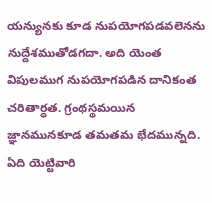యన్యునకు కూడ నుపయోగపడవలెనను నుద్దేశముతోడగదా. అది యెంత విపులముగ నుపయోగపడిన దానికంత చరితార్ధత. గ్రంథస్థమయిన జ్ఞానమునకూడ తమతమ భేదమున్నది. ఏది యెట్టివారి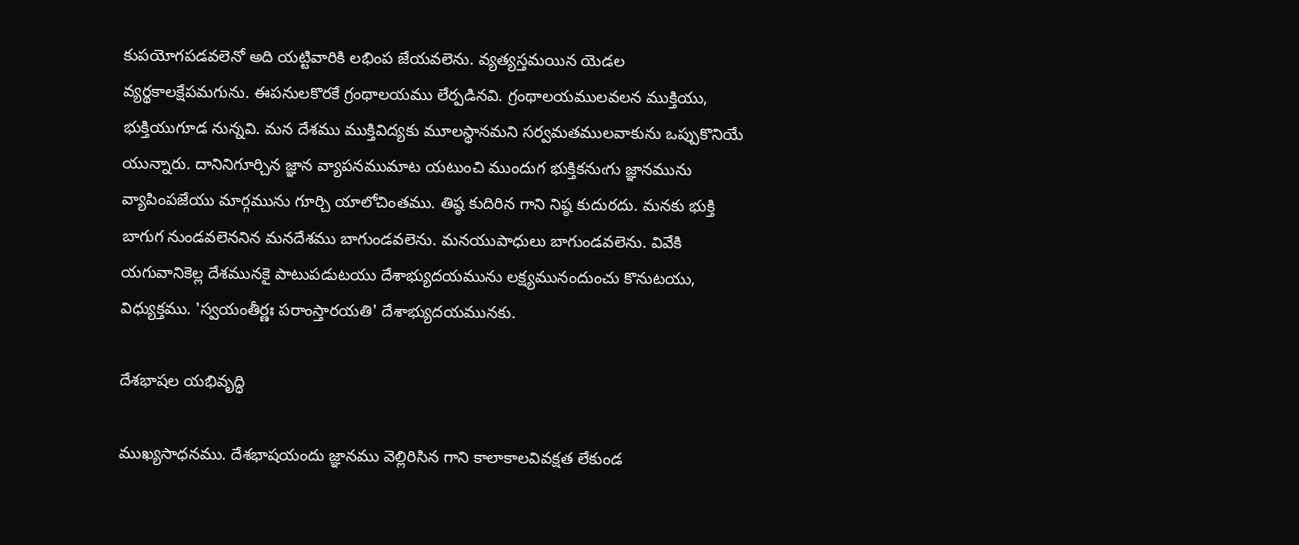కుపయోగపడవలెనో అది యట్టివారికి లభింప జేయవలెను. వ్యత్యస్తమయిన యెడల వ్యర్థకాలక్షేపమగును. ఈపనులకొరకే గ్రంథాలయము లేర్పడినవి. గ్రంథాలయములవలన ముక్తియు, భుక్తియుగూడ నున్నవి. మన దేశము ముక్తివిద్యకు మూలస్థానమని సర్వమతములవాకును ఒప్పుకొనియే యున్నారు. దానినిగూర్చిన జ్ఞాన వ్యాపనముమాట యటుంచి ముందుగ భుక్తికనుఁగు జ్ఞానమును వ్యాపింపజేయు మార్గమును గూర్చి యాలోచింతము. తిష్ఠ కుదిరిన గాని నిష్ఠ కుదురదు. మనకు భుక్తి బాగుగ నుండవలెననిన మనదేశము బాగుండవలెను. మనయుపాధులు బాగుండవలెను. వివేకి యగువానికెల్ల దేశమునకై పాటుపడుటయు దేశాభ్యుదయమును లక్ష్యమునందుంచు కొనుటయు, విధ్యుక్తము. 'స్వయంతీర్ణః పరాంస్తారయతి' దేశాభ్యుదయమునకు.

దేశభాషల యభివృద్ధి

ముఖ్యసాధనము. దేశభాషయందు జ్ఞానము వెల్లిరిసిన గాని కాలాకాలవివక్షత లేకుండ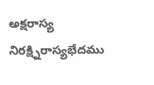అక్షరాస్య నిరక్ష్నిరాస్యభేదము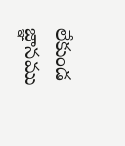లేకుండ జ్ఞానము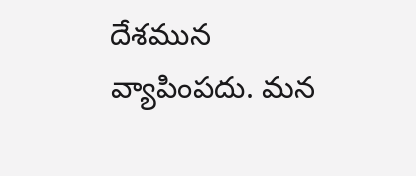దేశమున వ్యాపింపదు. మన